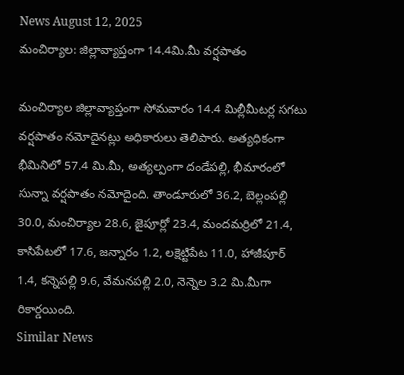News August 12, 2025
మంచిర్యాల: జిల్లావ్యాప్తంగా 14.4మి.మీ వర్షపాతం

మంచిర్యాల జిల్లావ్యాప్తంగా సోమవారం 14.4 మిల్లీమీటర్ల సగటు వర్షపాతం నమోదైనట్లు అధికారులు తెలిపారు. అత్యధికంగా భీమినిలో 57.4 మి.మీ, అత్యల్పంగా దండేపల్లి, భీమారంలో సున్నా వర్షపాతం నమోదైంది. తాండూరులో 36.2, బెల్లంపల్లి 30.0, మంచిర్యాల 28.6, జైపూర్లో 23.4, మందమర్రిలో 21.4, కాసిపేటలో 17.6, జన్నారం 1.2, లక్షెట్టిపేట 11.0, హాజీపూర్ 1.4, కన్నెపల్లి 9.6, వేమనపల్లి 2.0, నెన్నెల 3.2 మి.మీగా రికార్డయింది.
Similar News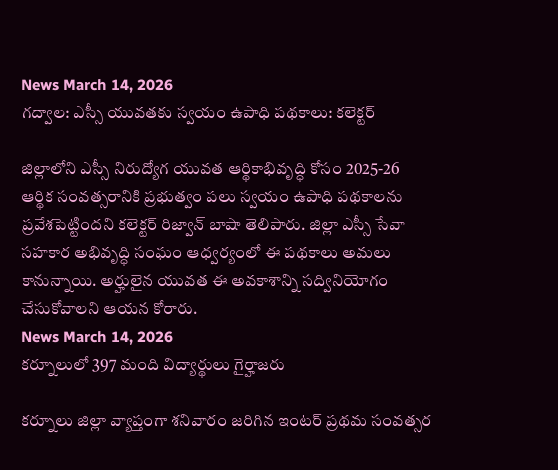News March 14, 2026
గద్వాల: ఎస్సీ యువతకు స్వయం ఉపాధి పథకాలు: కలెక్టర్

జిల్లాలోని ఎస్సీ నిరుద్యోగ యువత ఆర్థికాభివృద్ధి కోసం 2025-26 ఆర్థిక సంవత్సరానికి ప్రభుత్వం పలు స్వయం ఉపాధి పథకాలను ప్రవేశపెట్టిందని కలెక్టర్ రిజ్వాన్ బాషా తెలిపారు. జిల్లా ఎస్సీ సేవా సహకార అభివృద్ధి సంఘం ఆధ్వర్యంలో ఈ పథకాలు అమలు కానున్నాయి. అర్హులైన యువత ఈ అవకాశాన్ని సద్వినియోగం చేసుకోవాలని ఆయన కోరారు.
News March 14, 2026
కర్నూలులో 397 మంది విద్యార్థులు గైర్హాజరు

కర్నూలు జిల్లా వ్యాప్తంగా శనివారం జరిగిన ఇంటర్ ప్రథమ సంవత్సర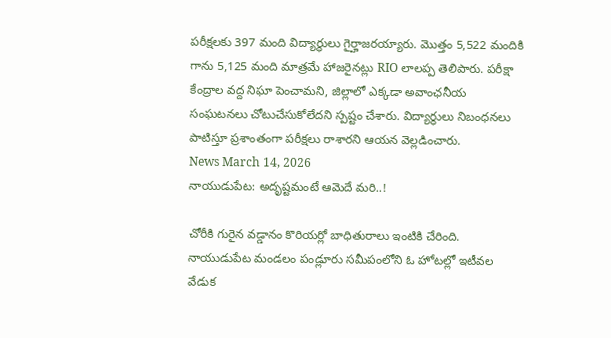పరీక్షలకు 397 మంది విద్యార్థులు గైర్హాజరయ్యారు. మొత్తం 5,522 మందికి గాను 5,125 మంది మాత్రమే హాజరైనట్లు RIO లాలప్ప తెలిపారు. పరీక్షా కేంద్రాల వద్ద నిఘా పెంచామని, జిల్లాలో ఎక్కడా అవాంఛనీయ సంఘటనలు చోటుచేసుకోలేదని స్పష్టం చేశారు. విద్యార్థులు నిబంధనలు పాటిస్తూ ప్రశాంతంగా పరీక్షలు రాశారని ఆయన వెల్లడించారు.
News March 14, 2026
నాయుడుపేట: అదృష్టమంటే ఆమెదే మరి..!

చోరీకి గురైన వడ్డానం కొరియర్లో బాధితురాలు ఇంటికి చేరింది. నాయుడుపేట మండలం పండ్లూరు సమీపంలోని ఓ హోటల్లో ఇటీవల వేడుక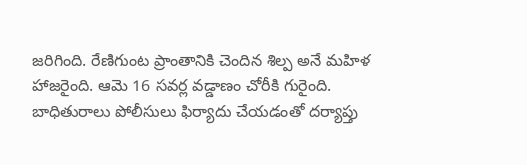జరిగింది. రేణిగుంట ప్రాంతానికి చెందిన శిల్ప అనే మహిళ హాజరైంది. ఆమె 16 సవర్ల వడ్డాణం చోరీకి గురైంది. బాధితురాలు పోలీసులు ఫిర్యాదు చేయడంతో దర్యాప్తు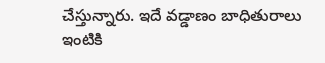చేస్తున్నారు. ఇదే వడ్డాణం బాధితురాలు ఇంటికి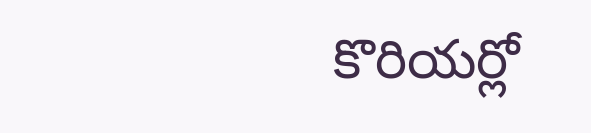కొరియర్లో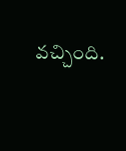వచ్చింది.